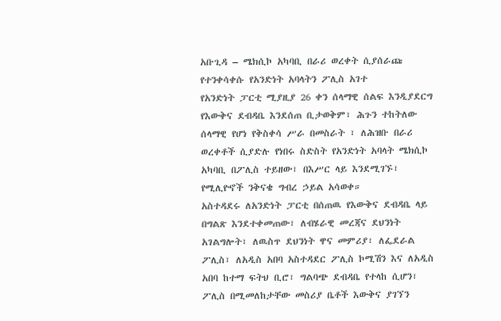አቡጊዳ – ሜክሲኮ አካባቢ በራሪ ወረቀት ሲያሰራጩ የተንቀሳቀሱ የአንድነት አባላትን ፖሊስ አገተ
የአንድነት ፓርቲ ሚያዚያ 26 ቀን ሰላማዊ ሰልፍ እንዲያደርግ የእውቅና ደብዳቤ እንደሰጠ ቢታወቅም፣ ሕጉን ተከትለው ሰላማዊ የሆነ የቅስቀሳ ሥራ በመስራት ፣ ለሕዝቡ በራሪ ወረቀቶች ሲያድሉ የነበሩ ስድስት የአንድነት አባላት ሜክሲኮ አካባቢ በፖሊስ ተይዘው፣ በእሥር ላይ እንደሚገኙ፣ የሚሊዮኖች ንቅናቄ ግብረ ኃይል አሳወቀ።
አስተዳደሩ ለአንድነት ፓርቲ በሰጠዉ የእውቅና ደብዳቤ ላይ በግልጽ እንደተቀመጠው፣ ለብሄራዊ መረጃና ደህንነት አገልግሎት፣ ለዉስጥ ደህንነት ዋና መምሪያ፣ ለፌደራል ፖሊስ፣ ለአዲስ አበባ አስተዳደር ፖሊስ ኮሚሽን እና ለአዲስ አበባ ከተማ ፍትህ ቢሮ፣ ግልባጭ ደብዳቤ የተላከ ሲሆን፣ ፖሊስ በሚመለከታቸው መስሪያ ቤቶች እውቅና ያገኘን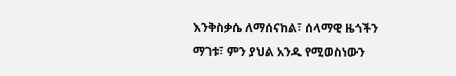እንቅስቃሴ ለማሰናከል፣ ሰላማዊ ዜጎችን ማገቱ፣ ምን ያህል አንዱ የሚወስነውን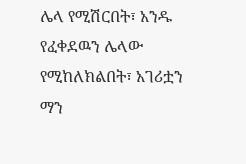ሌላ የሚሽርበት፣ አንዱ የፈቀደዉን ሌላው የሚከለክልበት፣ አገሪቷን ማን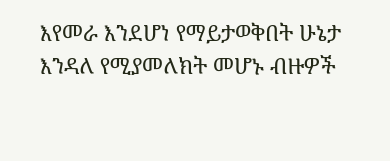እየመራ እንደሆነ የማይታወቅበት ሁኔታ እንዳለ የሚያመለክት መሆኑ ብዙዎች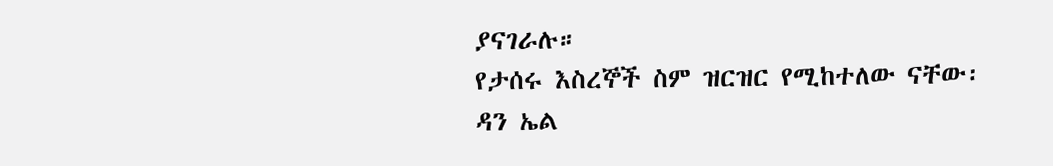ያናገራሉ።
የታሰሩ እስረኞች ስም ዝርዝር የሚከተለው ናቸው፡
ዳን ኤል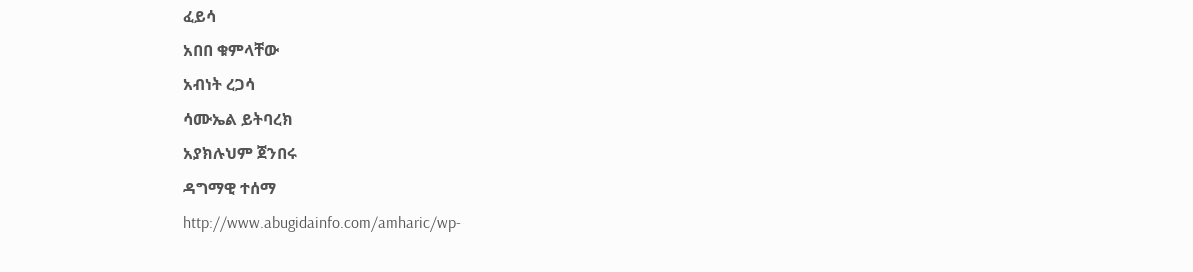ፈይሳ
አበበ ቁምላቸው
አብነት ረጋሳ
ሳሙኤል ይትባረክ
አያክሉህም ጀንበሩ
ዳግማዊ ተሰማ
http://www.abugidainfo.com/amharic/wp-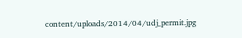content/uploads/2014/04/udj_permit.jpg